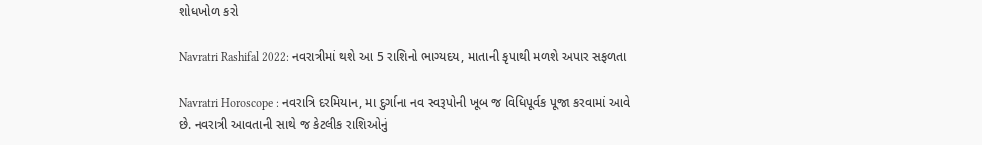શોધખોળ કરો

Navratri Rashifal 2022: નવરાત્રીમાં થશે આ 5 રાશિનો ભાગ્યદય, માતાની કૃપાથી મળશે અપાર સફળતા

Navratri Horoscope : નવરાત્રિ દરમિયાન, મા દુર્ગાના નવ સ્વરૂપોની ખૂબ જ વિધિપૂર્વક પૂજા કરવામાં આવે છે. નવરાત્રી આવતાની સાથે જ કેટલીક રાશિઓનું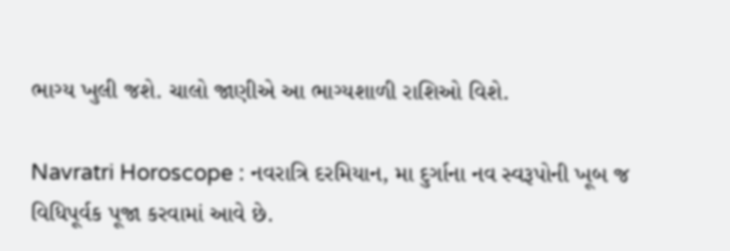ભાગ્ય ખુલી જશે. ચાલો જાણીએ આ ભાગ્યશાળી રાશિઓ વિશે.

Navratri Horoscope : નવરાત્રિ દરમિયાન, મા દુર્ગાના નવ સ્વરૂપોની ખૂબ જ વિધિપૂર્વક પૂજા કરવામાં આવે છે.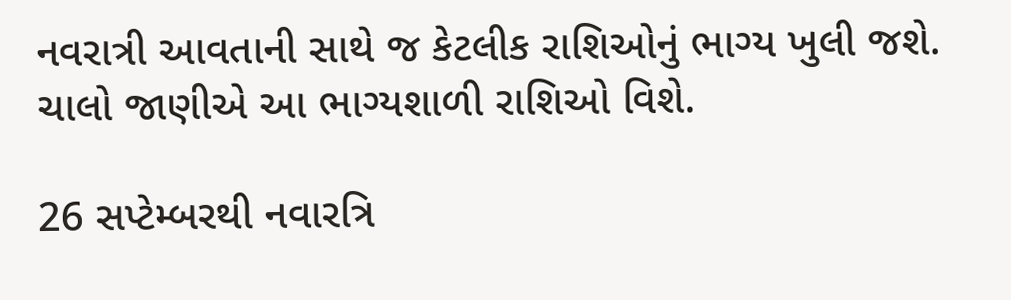નવરાત્રી આવતાની સાથે જ કેટલીક રાશિઓનું ભાગ્ય ખુલી જશે. ચાલો જાણીએ આ ભાગ્યશાળી રાશિઓ વિશે.

26 સપ્ટેમ્બરથી નવારત્રિ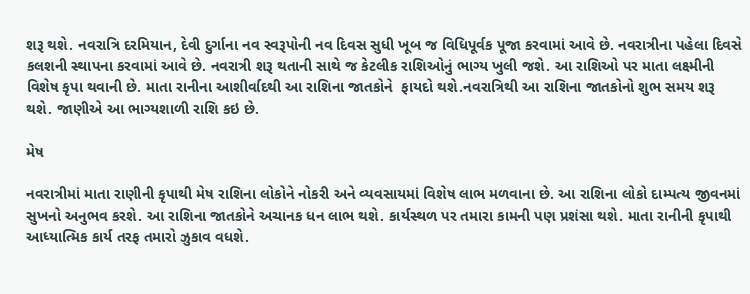શરૂ થશે. નવરાત્રિ દરમિયાન, દેવી દુર્ગાના નવ સ્વરૂપોની નવ દિવસ સુધી ખૂબ જ વિધિપૂર્વક પૂજા કરવામાં આવે છે. નવરાત્રીના પહેલા દિવસે કલશની સ્થાપના કરવામાં આવે છે. નવરાત્રી શરૂ થતાની સાથે જ કેટલીક રાશિઓનું ભાગ્ય ખુલી જશે. આ રાશિઓ પર માતા લક્ષ્મીની વિશેષ કૃપા થવાની છે. માતા રાનીના આશીર્વાદથી આ રાશિના જાતકોને  ફાયદો થશે.નવરાત્રિથી આ રાશિના જાતકોનો શુભ સમય શરૂ થશે. જાણીએ આ ભાગ્યશાળી રાશિ કઇ છે.

મેષ

નવરાત્રીમાં માતા રાણીની કૃપાથી મેષ રાશિના લોકોને નોકરી અને વ્યવસાયમાં વિશેષ લાભ મળવાના છે. આ રાશિના લોકો દામ્પત્ય જીવનમાં સુખનો અનુભવ કરશે. આ રાશિના જાતકોને અચાનક ધન લાભ થશે. કાર્યસ્થળ પર તમારા કામની પણ પ્રશંસા થશે. માતા રાનીની કૃપાથી આધ્યાત્મિક કાર્ય તરફ તમારો ઝુકાવ વધશે.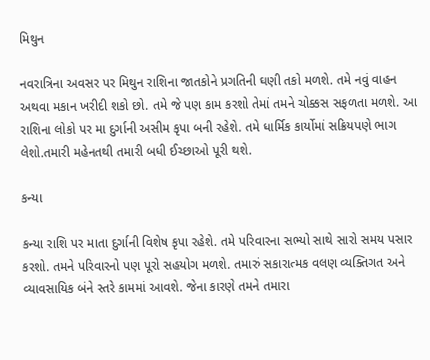મિથુન

નવરાત્રિના અવસર પર મિથુન રાશિના જાતકોને પ્રગતિની ઘણી તકો મળશે. તમે નવું વાહન અથવા મકાન ખરીદી શકો છો. તમે જે પણ કામ કરશો તેમાં તમને ચોક્કસ સફળતા મળશે. આ રાશિના લોકો પર મા દુર્ગાની અસીમ કૃપા બની રહેશે. તમે ધાર્મિક કાર્યોમાં સક્રિયપણે ભાગ લેશો.તમારી મહેનતથી તમારી બધી ઈચ્છાઓ પૂરી થશે.

કન્યા

કન્યા રાશિ પર માતા દુર્ગાની વિશેષ કૃપા રહેશે. તમે પરિવારના સભ્યો સાથે સારો સમય પસાર કરશો. તમને પરિવારનો પણ પૂરો સહયોગ મળશે. તમારું સકારાત્મક વલણ વ્યક્તિગત અને વ્યાવસાયિક બંને સ્તરે કામમાં આવશે. જેના કારણે તમને તમારા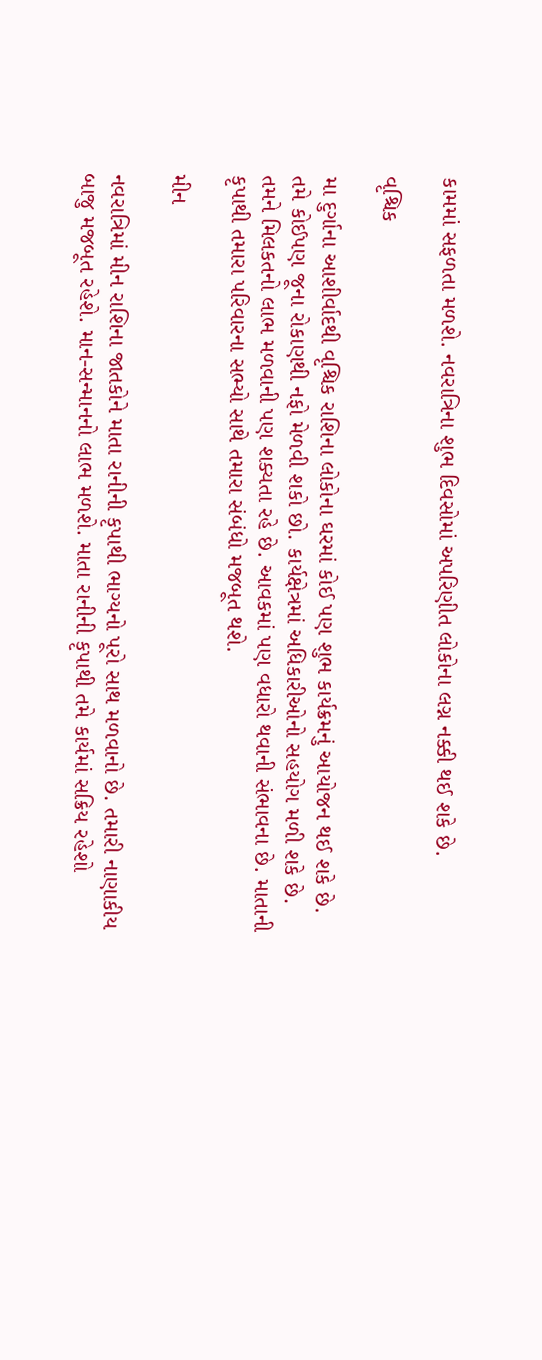કામમાં સફળતા મળશે. નવરાત્રિના શુભ દિવસોમાં અપરિણીત લોકોના લગ્ન નક્કી થઈ શકે છે.

વૃશ્ચિક

મા દુર્ગાના આશીર્વાદથી વૃશ્ચિક રાશિના લોકોના ઘરમાં કોઈ પણ શુભ કાર્યક્રમનું આયોજન થઈ શકે છે. તમે કોઈપણ જૂના રોકાણથી નફો મેળવી શકો છો. કાર્યક્ષેત્રમાં અધિકારીઓનો સહયોગ મળી શકે છે. તમને મિલકતનો લાભ મળવાની પણ શક્યતા રહે છે. આવકમાં પણ વધારો થવાની સંભાવના છે. માતાની કૃપાથી તમારા પરિવારના સભ્યો સાથે તમારા સંબંધો મજબૂત થશે.

મીન

નવરાત્રિમાં મીન રાશિના જાતકોને માતા રાનીની કૃપાથી ભાગ્યનો પૂરો સાથ મળવાનો છે. તમારી નાણાકીય બાજુ મજબૂત રહેશે. માન-સન્માનનો લાભ મળશે. માતા રાનીની કૃપાથી તમે કાર્યમાં સક્રિય રહેશો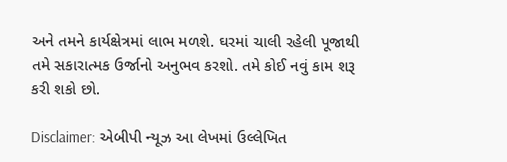અને તમને કાર્યક્ષેત્રમાં લાભ મળશે. ઘરમાં ચાલી રહેલી પૂજાથી તમે સકારાત્મક ઉર્જાનો અનુભવ કરશો. તમે કોઈ નવું કામ શરૂ કરી શકો છો.

Disclaimer: એબીપી ન્યૂઝ આ લેખમાં ઉલ્લેખિત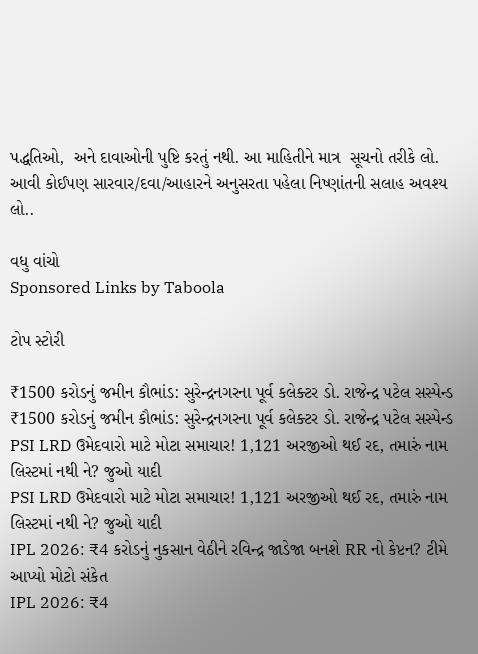પદ્ધતિઓ,  અને દાવાઓની પુષ્ટિ કરતું નથી. આ માહિતીને માત્ર  સૂચનો તરીકે લો. આવી કોઈપણ સારવાર/દવા/આહારને અનુસરતા પહેલા નિષ્ણાંતની સલાહ અવશ્ય લો..

વધુ વાંચો
Sponsored Links by Taboola

ટોપ સ્ટોરી

₹1500 કરોડનું જમીન કૌભાંડ: સુરેન્દ્રનગરના પૂર્વ કલેક્ટર ડો. રાજેન્દ્ર પટેલ સસ્પેન્ડ
₹1500 કરોડનું જમીન કૌભાંડ: સુરેન્દ્રનગરના પૂર્વ કલેક્ટર ડો. રાજેન્દ્ર પટેલ સસ્પેન્ડ
PSI LRD ઉમેદવારો માટે મોટા સમાચાર! 1,121 અરજીઓ થઈ રદ, તમારું નામ લિસ્ટમાં નથી ને? જુઓ યાદી
PSI LRD ઉમેદવારો માટે મોટા સમાચાર! 1,121 અરજીઓ થઈ રદ, તમારું નામ લિસ્ટમાં નથી ને? જુઓ યાદી
IPL 2026: ₹4 કરોડનું નુકસાન વેઠીને રવિન્દ્ર જાડેજા બનશે RR નો કેપ્ટન? ટીમે આપ્યો મોટો સંકેત
IPL 2026: ₹4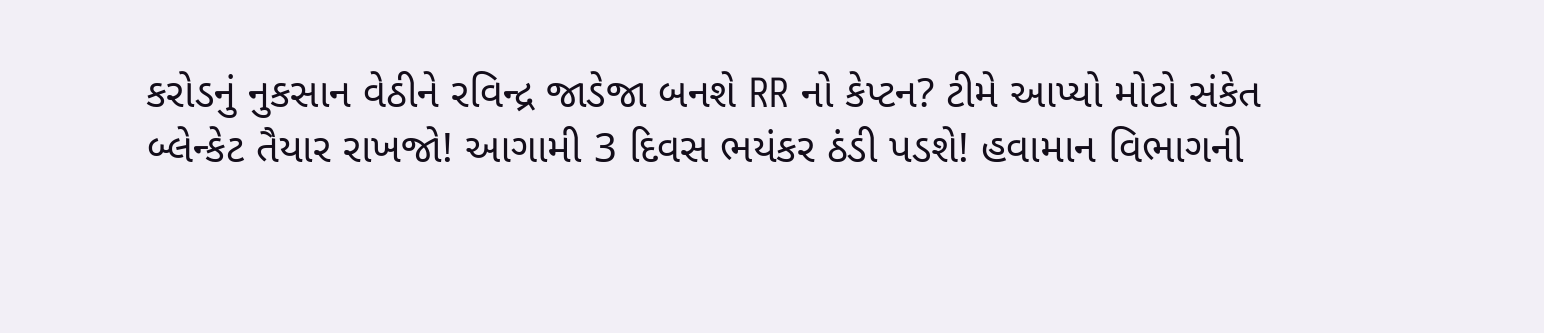કરોડનું નુકસાન વેઠીને રવિન્દ્ર જાડેજા બનશે RR નો કેપ્ટન? ટીમે આપ્યો મોટો સંકેત
બ્લેન્કેટ તૈયાર રાખજો! આગામી 3 દિવસ ભયંકર ઠંડી પડશે! હવામાન વિભાગની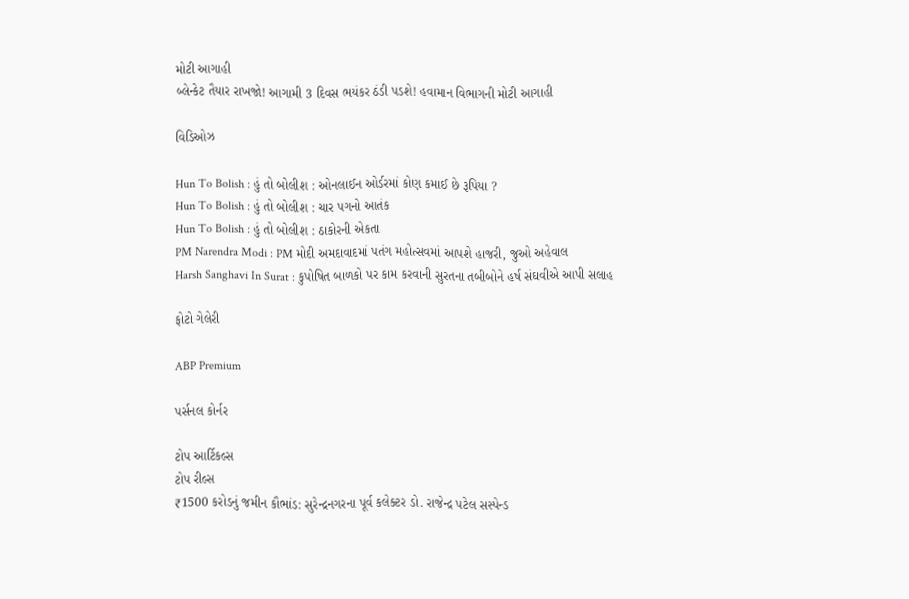મોટી આગાહી
બ્લેન્કેટ તૈયાર રાખજો! આગામી 3 દિવસ ભયંકર ઠંડી પડશે! હવામાન વિભાગની મોટી આગાહી

વિડિઓઝ

Hun To Bolish : હું તો બોલીશ : ઓનલાઈન ઓર્ડરમાં કોણ કમાઈ છે રૂપિયા ?
Hun To Bolish : હું તો બોલીશ : ચાર પગનો આતંક
Hun To Bolish : હું તો બોલીશ : ઠાકોરની એકતા
PM Narendra Modi : PM મોદી અમદાવાદમાં પતંગ મહોત્સવમાં આપશે હાજરી, જુઓ અહેવાલ
Harsh Sanghavi In Surat : કુપોષિત બાળકો પર કામ કરવાની સુરતના તબીબોને હર્ષ સંઘવીએ આપી સલાહ

ફોટો ગેલેરી

ABP Premium

પર્સનલ કોર્નર

ટોપ આર્ટિકલ્સ
ટોપ રીલ્સ
₹1500 કરોડનું જમીન કૌભાંડ: સુરેન્દ્રનગરના પૂર્વ કલેક્ટર ડો. રાજેન્દ્ર પટેલ સસ્પેન્ડ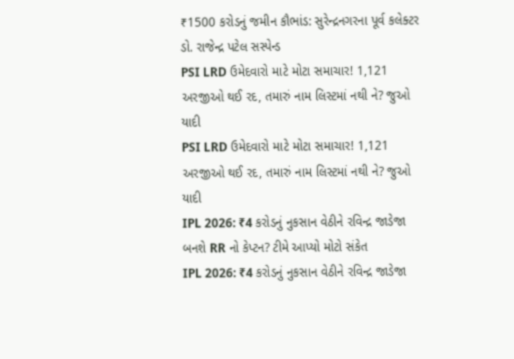₹1500 કરોડનું જમીન કૌભાંડ: સુરેન્દ્રનગરના પૂર્વ કલેક્ટર ડો. રાજેન્દ્ર પટેલ સસ્પેન્ડ
PSI LRD ઉમેદવારો માટે મોટા સમાચાર! 1,121 અરજીઓ થઈ રદ, તમારું નામ લિસ્ટમાં નથી ને? જુઓ યાદી
PSI LRD ઉમેદવારો માટે મોટા સમાચાર! 1,121 અરજીઓ થઈ રદ, તમારું નામ લિસ્ટમાં નથી ને? જુઓ યાદી
IPL 2026: ₹4 કરોડનું નુકસાન વેઠીને રવિન્દ્ર જાડેજા બનશે RR નો કેપ્ટન? ટીમે આપ્યો મોટો સંકેત
IPL 2026: ₹4 કરોડનું નુકસાન વેઠીને રવિન્દ્ર જાડેજા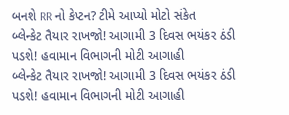બનશે RR નો કેપ્ટન? ટીમે આપ્યો મોટો સંકેત
બ્લેન્કેટ તૈયાર રાખજો! આગામી 3 દિવસ ભયંકર ઠંડી પડશે! હવામાન વિભાગની મોટી આગાહી
બ્લેન્કેટ તૈયાર રાખજો! આગામી 3 દિવસ ભયંકર ઠંડી પડશે! હવામાન વિભાગની મોટી આગાહી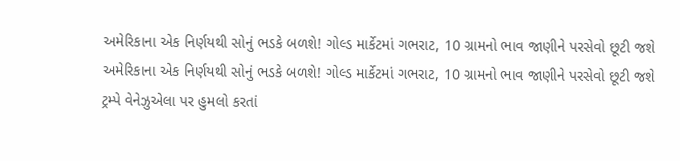અમેરિકાના એક નિર્ણયથી સોનું ભડકે બળશે! ગોલ્ડ માર્કેટમાં ગભરાટ, 10 ગ્રામનો ભાવ જાણીને પરસેવો છૂટી જશે
અમેરિકાના એક નિર્ણયથી સોનું ભડકે બળશે! ગોલ્ડ માર્કેટમાં ગભરાટ, 10 ગ્રામનો ભાવ જાણીને પરસેવો છૂટી જશે
ટ્રમ્પે વેનેઝુએલા પર હુમલો કરતાં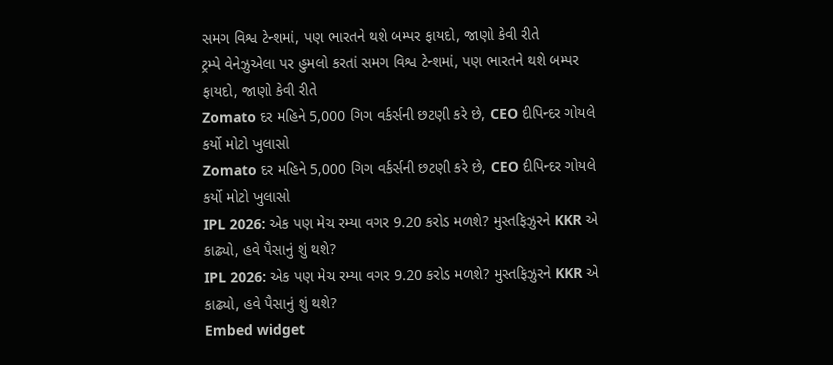સમગ વિશ્વ ટેન્શમાં, પણ ભારતને થશે બમ્પર ફાયદો, જાણો કેવી રીતે
ટ્રમ્પે વેનેઝુએલા પર હુમલો કરતાં સમગ વિશ્વ ટેન્શમાં, પણ ભારતને થશે બમ્પર ફાયદો, જાણો કેવી રીતે
Zomato દર મહિને 5,000 ગિગ વર્કર્સની છટણી કરે છે, CEO દીપિન્દર ગોયલે કર્યો મોટો ખુલાસો
Zomato દર મહિને 5,000 ગિગ વર્કર્સની છટણી કરે છે, CEO દીપિન્દર ગોયલે કર્યો મોટો ખુલાસો
IPL 2026: એક પણ મેચ રમ્યા વગર 9.20 કરોડ મળશે? મુસ્તફિઝુરને KKR એ કાઢ્યો, હવે પૈસાનું શું થશે?
IPL 2026: એક પણ મેચ રમ્યા વગર 9.20 કરોડ મળશે? મુસ્તફિઝુરને KKR એ કાઢ્યો, હવે પૈસાનું શું થશે?
Embed widget